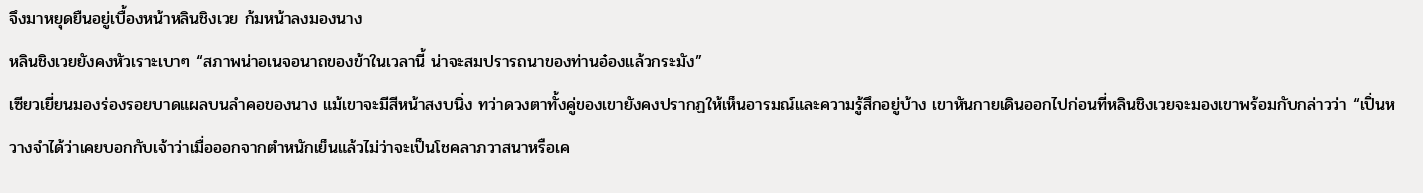จึงมาหยุดยืนอยู่เบื้องหน้าหลินชิงเวย ก้มหน้าลงมองนาง
หลินชิงเวยยังคงหัวเราะเบาๆ “สภาพน่าอเนจอนาถของข้าในเวลานี้ น่าจะสมปรารถนาของท่านอ๋องแล้วกระมัง”
เซียวเยี่ยนมองร่องรอยบาดแผลบนลำคอของนาง แม้เขาจะมีสีหน้าสงบนิ่ง ทว่าดวงตาทั้งคู่ของเขายังคงปรากฏให้เห็นอารมณ์และความรู้สึกอยู่บ้าง เขาหันกายเดินออกไปก่อนที่หลินชิงเวยจะมองเขาพร้อมกับกล่าวว่า “เปิ่นหวางจำได้ว่าเคยบอกกับเจ้าว่าเมื่อออกจากตำหนักเย็นแล้วไม่ว่าจะเป็นโชคลาภวาสนาหรือเค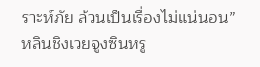ราะห์ภัย ล้วนเป็นเรื่องไม่แน่นอน”
หลินชิงเวยจูงซินหรู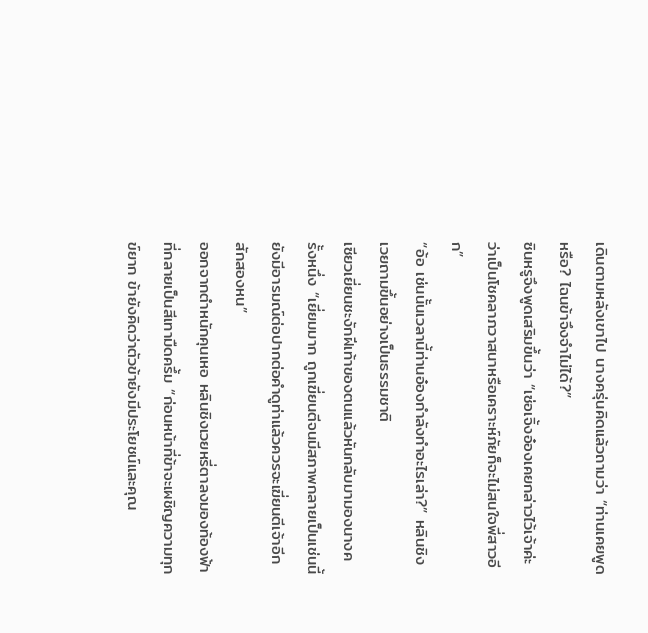เดินตามหลังเขาไป นางครุ่นคิดแล้วถามว่า “ท่านเคยพูดหรือ? ไฉนข้าจึงจำไม่ได้?”
ซินหรูจึงพูดเสริมขึ้นว่า “เซ่อเจิ้งอ๋องเคยกล่าวไว้เจ้าค่ะว่าเป็นโชคลาภวาสนาหรือเคราะห์ภัยก็จะไม่สนใจพี่สาวอีก”
“อ้อ เช่นนั้นเวลานี้ท่านอ๋องกำลังทำอะไรเล่า?” หลินชิงเวยถามขึ้นอย่างเป็นธรรมชาติ
เซียวเยี่ยนชะงักฝีเท้าของตนแล้วหันกลับมามองนางครั้งหนึ่ง “เยี่ยมมาก ถูกเฆี่ยนตีจนมีสภาพกลายเป็นเช่นนี้ยังมีอารมณ์ต่อปากต่อคำดูท่าแล้วควรจะเฆี่ยนตีเจ้าอีกสักสองหน”
ออกจากตำหนักคุนเหอ หลินชิงเวยหรี่ตาลงมองท้องฟ้าที่กลายเป็นสีเทามืดครึ้ม “ก่อนหน้าที่ข้าจะเผชิญความทุกข์ยาก ข้ายังคิดว่าตัวข้ายังมีประโยชน์และคุณ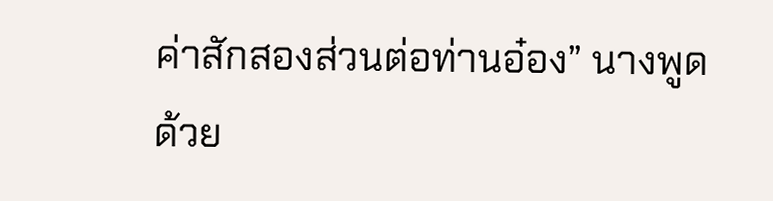ค่าสักสองส่วนต่อท่านอ๋อง” นางพูดด้วย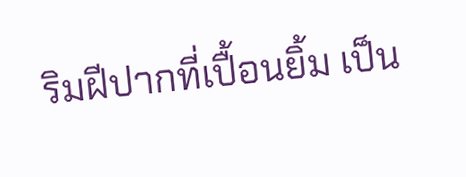ริมฝีปากที่เปื้อนยิ้ม เป็น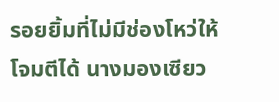รอยยิ้มที่ไม่มีช่องโหว่ให้โจมตีได้ นางมองเซียว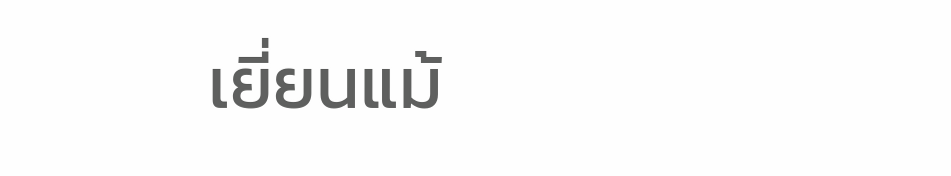เยี่ยนแม้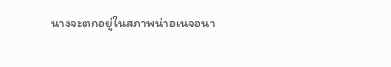นางจะตกอยู่ในสภาพน่าอเนจอนา